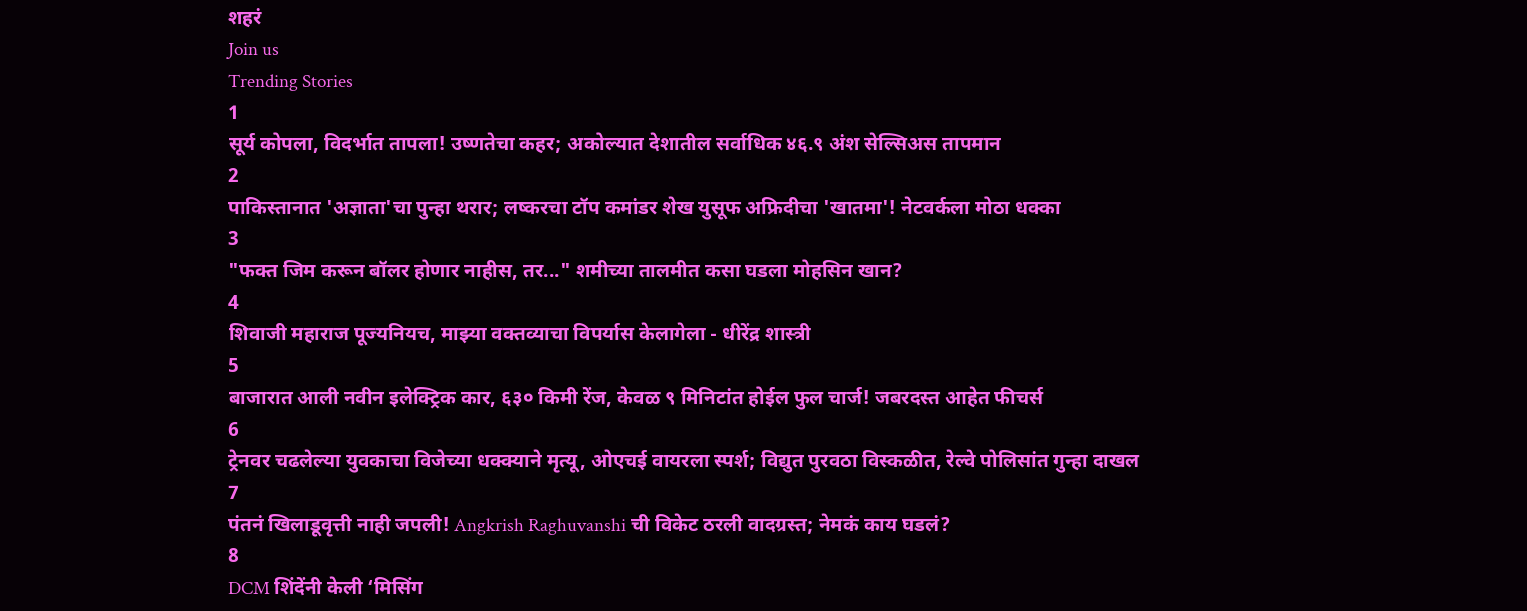शहरं
Join us
Trending Stories
1
सूर्य कोपला, विदर्भात तापला! उष्णतेचा कहर; अकोल्यात देशातील सर्वाधिक ४६.९ अंश सेल्सिअस तापमान
2
पाकिस्तानात 'अज्ञाता'चा पुन्हा थरार; लष्करचा टॉप कमांडर शेख युसूफ अफ्रिदीचा 'खातमा'! नेटवर्कला मोठा धक्का
3
"फक्त जिम करून बॉलर होणार नाहीस, तर..." शमीच्या तालमीत कसा घडला मोहसिन खान?
4
शिवाजी महाराज पूज्यनियच, माझ्या वक्तव्याचा विपर्यास केलागेला - धीरेंद्र शास्त्री
5
बाजारात आली नवीन इलेक्ट्रिक कार, ६३० किमी रेंज, केवळ ९ मिनिटांत होईल फुल चार्ज! जबरदस्त आहेत फीचर्स
6
ट्रेनवर चढलेल्या युवकाचा विजेच्या धक्क्याने मृत्यू, ओएचई वायरला स्पर्श; विद्युत पुरवठा विस्कळीत, रेल्वे पोलिसांत गुन्हा दाखल
7
पंतनं खिलाडूवृत्ती नाही जपली! Angkrish Raghuvanshi ची विकेट ठरली वादग्रस्त; नेमकं काय घडलं?
8
DCM शिंदेंनी केली ‘मिसिंग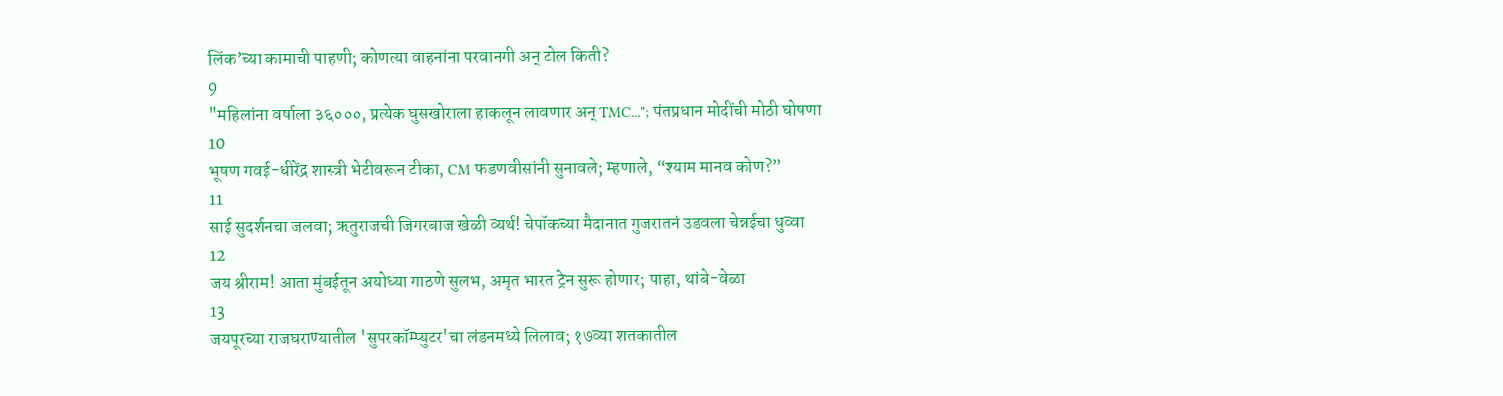लिंक’च्या कामाची पाहणी; कोणत्या वाहनांना परवानगी अन् टोल किती?
9
"महिलांना वर्षाला ३६०००, प्रत्येक घुसखोराला हाकलून लावणार अन् TMC..."; पंतप्रधान मोदींची मोठी घोषणा
10
भूषण गवई-धीरेंद्र शास्त्री भेटीवरून टीका, CM फडणवीसांनी सुनावले; म्हणाले, “श्याम मानव कोण?”
11
साई सुदर्शनचा जलवा; ऋतुराजची जिगरबाज खेळी व्यर्थ! चेपॉकच्या मैदानात गुजरातनं उडवला चेन्नईचा धुव्वा
12
जय श्रीराम! आता मुंबईतून अयोध्या गाठणे सुलभ, अमृत भारत ट्रेन सुरू होणार; पाहा, थांबे-वेळा
13
जयपूरच्या राजघराण्यातील 'सुपरकॉम्प्युटर'चा लंडनमध्ये लिलाव; १७व्या शतकातील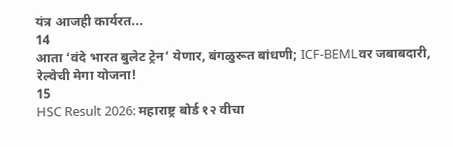यंत्र आजही कार्यरत...
14
आता ‘वंदे भारत बुलेट ट्रेन’ येणार, बंगळुरूत बांधणी; ICF-BEMLवर जबाबदारी, रेल्वेची मेगा योजना!
15
HSC Result 2026: महाराष्ट्र बोर्ड १२ वीचा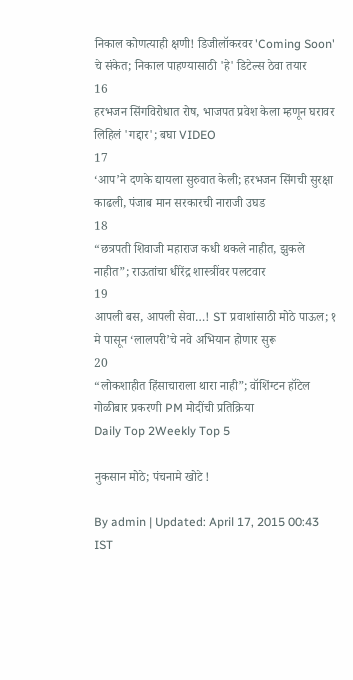निकाल कोणत्याही क्षणी! डिजीलॉकरवर 'Coming Soon' चे संकेत; निकाल पाहण्यासाठी 'हे' डिटेल्स ठेवा तयार
16
हरभजन सिंगविरोधात रोष, भाजपत प्रवेश केला म्हणून घरावर लिहिलं 'गद्दार'; बघा VIDEO
17
‘आप’ने दणके द्यायला सुरुवात केली; हरभजन सिंगची सुरक्षा काढली, पंजाब मान सरकारची नाराजी उघड
18
“छत्रपती शिवाजी महाराज कधी थकले नाहीत, झुकले नाहीत”; राऊतांचा धीरेंद्र शास्त्रींवर पलटवार
19
आपली बस, आपली सेवा…! ST प्रवाशांसाठी मोठे पाऊल; १ मे पासून ‘लालपरी’चे नवे अभियान होणार सुरू
20
“लोकशाहीत हिंसाचाराला थारा नाही”; वॉशिंग्टन हॉटेल गोळीबार प्रकरणी PM मोदींची प्रतिक्रिया
Daily Top 2Weekly Top 5

नुकसान मोठे; पंचनामे खोटे !

By admin | Updated: April 17, 2015 00:43 IST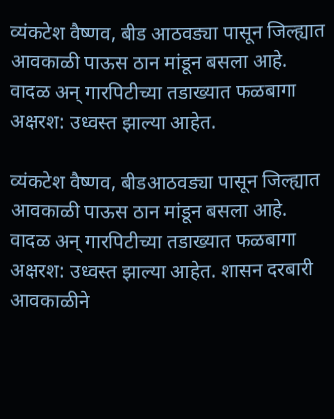व्यंकटेश वैष्णव, बीड आठवड्या पासून जिल्ह्यात आवकाळी पाऊस ठान मांडून बसला आहे. वादळ अन् गारपिटीच्या तडाख्यात फळबागा अक्षरश: उध्वस्त झाल्या आहेत.

व्यंकटेश वैष्णव, बीडआठवड्या पासून जिल्ह्यात आवकाळी पाऊस ठान मांडून बसला आहे. वादळ अन् गारपिटीच्या तडाख्यात फळबागा अक्षरश: उध्वस्त झाल्या आहेत. शासन दरबारी आवकाळीने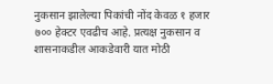नुकसान झालेल्या पिकांची नोंद केवळ १ हजार ७०० हेक्टर एवढीच आहे. प्रत्यक्ष नुकसान व शासनाकडील आकडेवारी यात मोठी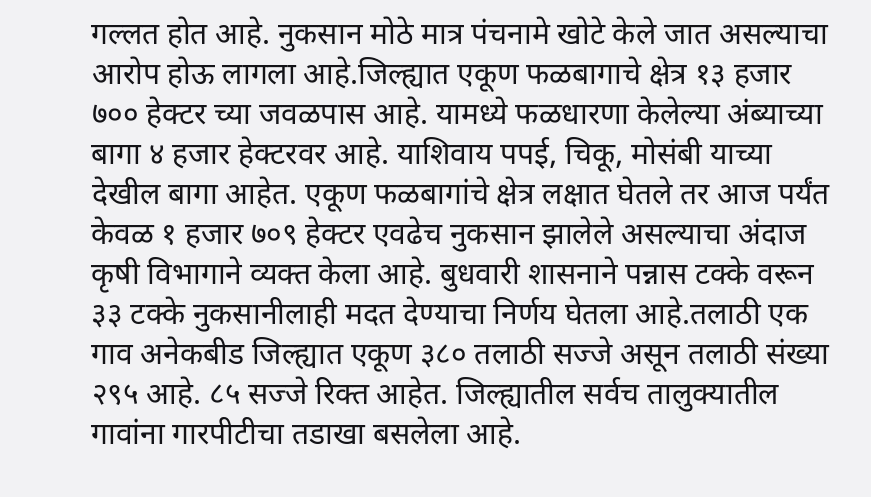गल्लत होत आहे. नुकसान मोठे मात्र पंचनामे खोटे केले जात असल्याचा आरोप होऊ लागला आहे.जिल्ह्यात एकूण फळबागाचे क्षेत्र १३ हजार ७०० हेक्टर च्या जवळपास आहे. यामध्ये फळधारणा केलेल्या अंब्याच्या बागा ४ हजार हेक्टरवर आहे. याशिवाय पपई, चिकू, मोसंबी याच्या देखील बागा आहेत. एकूण फळबागांचे क्षेत्र लक्षात घेतले तर आज पर्यंत केवळ १ हजार ७०९ हेक्टर एवढेच नुकसान झालेले असल्याचा अंदाज कृषी विभागाने व्यक्त केला आहे. बुधवारी शासनाने पन्नास टक्के वरून ३३ टक्के नुकसानीलाही मदत देण्याचा निर्णय घेतला आहे.तलाठी एक गाव अनेकबीड जिल्ह्यात एकूण ३८० तलाठी सज्जे असून तलाठी संख्या २९५ आहे. ८५ सज्जे रिक्त आहेत. जिल्ह्यातील सर्वच तालुक्यातील गावांना गारपीटीचा तडाखा बसलेला आहे.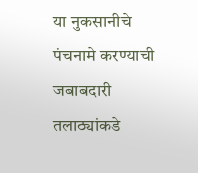या नुकसानीचे पंचनामे करण्याची जबाबदारी तलाठ्यांकडे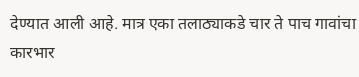देण्यात आली आहे. मात्र एका तलाठ्याकडे चार ते पाच गावांचा कारभार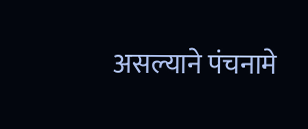असल्याने पंचनामे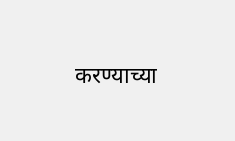करण्याच्या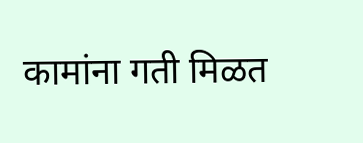कामांना गती मिळत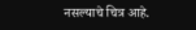नसल्याचे चित्र आहे.